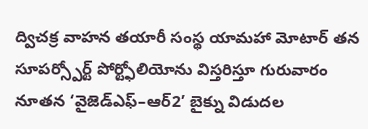ద్విచక్ర వాహన తయారీ సంస్థ యామహా మోటార్ తన సూపర్స్పోర్ట్ పోర్ట్ఫోలియోను విస్తరిస్తూ గురువారం నూతన ‘వైజెడ్ఎఫ్–ఆర్2’ బైక్ను విడుదల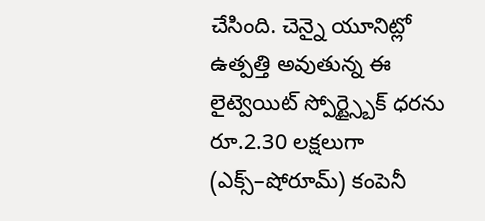చేసింది. చెన్నై యూనిట్లో ఉత్పత్తి అవుతున్న ఈ లైట్వెయిట్ స్పోర్ట్స్బైక్ ధరను రూ.2.30 లక్షలుగా (ఎక్స్–షోరూమ్) కంపెనీ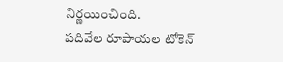నిర్ణయించింది.
పదివేల రూపాయల టోకెన్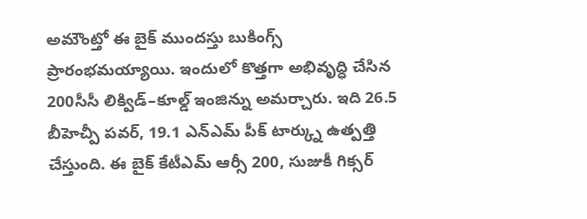అమౌంట్తో ఈ బైక్ ముందస్తు బుకింగ్స్ ప్రారంభమయ్యాయి. ఇందులో కొత్తగా అభివృద్ధి చేసిన 200సీసీ లిక్విడ్–కూల్డ్ ఇంజిన్ను అమర్చారు. ఇది 26.5 బీహెచ్పీ పవర్, 19.1 ఎన్ఎమ్ పీక్ టార్క్ను ఉత్పత్తి చేస్తుంది. ఈ బైక్ కేటీఎమ్ ఆర్సీ 200, సుజుకీ గిక్సర్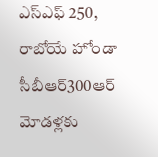ఎస్ఎఫ్ 250, రాబోయే హోండా సీబీఆర్300ఆర్ మోడళ్లకు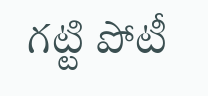గట్టి పోటీ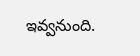ఇవ్వనుంది.